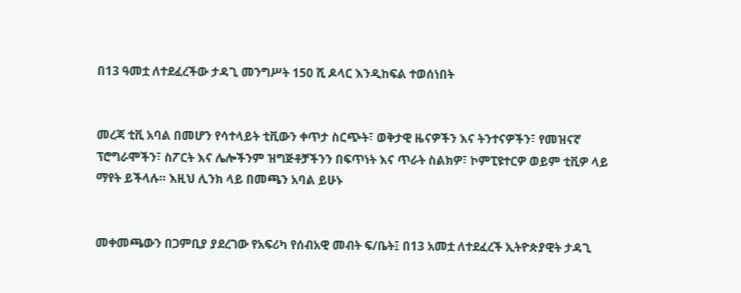በ13 ዓመቷ ለተደፈረችው ታዳጊ መንግሥት 150 ሺ ዶላር እንዲከፍል ተወሰነበት


መረጃ ቲቪ አባል በመሆን የሳተላይት ቲቪውን ቀጥታ ስርጭት፣ ወቅታዊ ዜናዎችን እና ትንተናዎችን፣ የመዝናኛ ፕሮግራሞችን፣ ስፖርት እና ሌሎችንም ዝግጅቶቻችንን በፍጥነት እና ጥራት ስልክዎ፣ ኮምፒዩተርዎ ወይም ቲቪዎ ላይ ማየት ይችላሉ። እዚህ ሊንክ ላይ በመጫን አባል ይሁኑ


መቀመጫውን በጋምቢያ ያደረገው የአፍሪካ የሰብአዊ መብት ፍ/ቤት፤ በ13 አመቷ ለተደፈረች ኢትዮጵያዊት ታዳጊ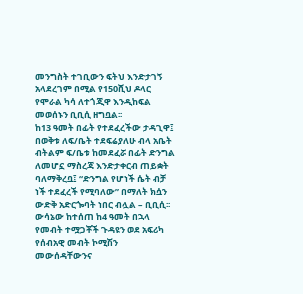መንግስት ተገቢውን ፍትህ እንድታገኝ አላደረገም በሚል የ150ሺህ ዶላር የሞራል ካሳ ለተጎጂዋ እንዲከፍል መወሰኑን ቢቢሲ ዘግቧል፡፡
ከ13 ዓመት በፊት የተደፈረችው ታዳጊዋ፤ በወቅቱ ለፍ/ቤት ተደፍሬያለሁ ብላ አቤት ብትልም ፍ/ቤቱ ከመደፈሯ በፊት ድንግል ለመሆኗ ማስረጃ እንድታቀርብ ጠይቋት ባለማቅረቧ፤ “ድንግል የሆነች ሴት ብቻ ነች ተደፈረች የሚባለው” በማለት ክሷን ውድቅ አድርጐባት ነበር ብሏል – ቢቢሲ፡፡
ውሳኔው ከተሰጠ ከ4 ዓመት በኋላ የመብት ተሟጋቾች ጉዳዩን ወደ አፍሪካ የሰብአዊ መብት ኮሚሽን መውሰዳቸውንና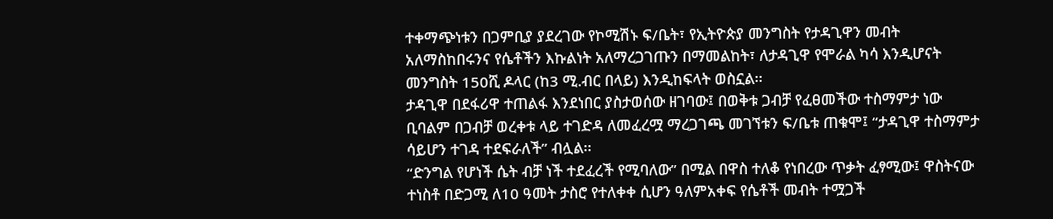ተቀማጭነቱን በጋምቢያ ያደረገው የኮሚሽኑ ፍ/ቤት፣ የኢትዮጵያ መንግስት የታዳጊዋን መብት አለማስከበሩንና የሴቶችን እኩልነት አለማረጋገጡን በማመልከት፣ ለታዳጊዋ የሞራል ካሳ እንዲሆናት መንግስት 150ሺ ዶላር (ከ3 ሚ.ብር በላይ) እንዲከፍላት ወስኗል፡፡
ታዳጊዋ በደፋሪዋ ተጠልፋ እንደነበር ያስታወሰው ዘገባው፤ በወቅቱ ጋብቻ የፈፀመችው ተስማምታ ነው ቢባልም በጋብቻ ወረቀቱ ላይ ተገድዳ ለመፈረሟ ማረጋገጫ መገኘቱን ፍ/ቤቱ ጠቁሞ፤ “ታዳጊዋ ተስማምታ ሳይሆን ተገዳ ተደፍራለች” ብሏል፡፡
“ድንግል የሆነች ሴት ብቻ ነች ተደፈረች የሚባለው” በሚል በዋስ ተለቆ የነበረው ጥቃት ፈፃሚው፤ ዋስትናው ተነስቶ በድጋሚ ለ10 ዓመት ታስሮ የተለቀቀ ሲሆን ዓለምአቀፍ የሴቶች መብት ተሟጋች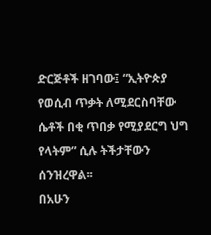ድርጅቶች ዘገባው፤ “ኢትዮጵያ የወሲብ ጥቃት ለሚደርስባቸው ሴቶች በቂ ጥበቃ የሚያደርግ ህግ የላትም” ሲሉ ትችታቸውን ሰንዝረዋል፡፡
በአሁን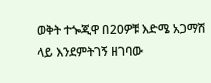ወቅት ተጐጂዋ በ20ዎቹ እድሜ አጋማሽ ላይ እንደምትገኝ ዘገባው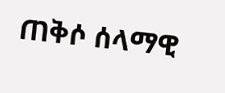ጠቅሶ ሰላማዊ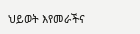ህይወት እየመራችና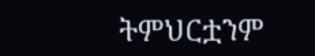ትምህርቷንም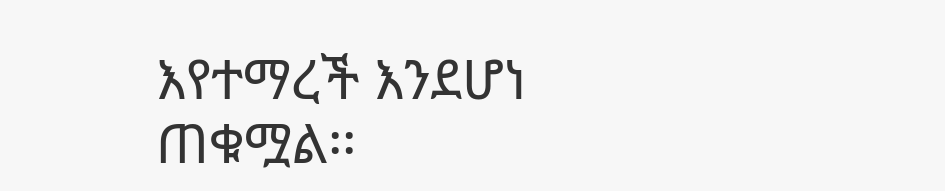እየተማረች እንደሆነ ጠቁሟል፡፡